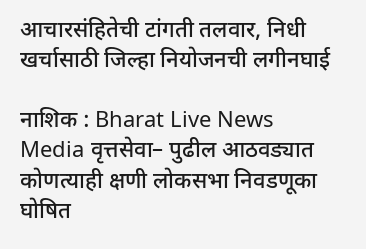आचारसंहितेची टांगती तलवार, निधी खर्चासाठी जिल्हा नियोजनची लगीनघाई

नाशिक : Bharat Live News Media वृत्तसेवा– पुढील आठवड्यात कोणत्याही क्षणी लोकसभा निवडणूका घोषित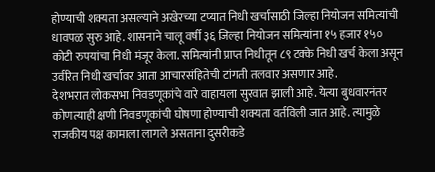होण्याची शक्यता असल्याने अखेरच्या टप्यात निधी खर्चासाठी जिल्हा नियोजन समित्यांची धावपळ सुरु आहे. शासनाने चालू वर्षी ३६ जिल्हा नियोजन समित्यांना १५ हजार १५० कोटी रुपयांचा निधी मंजूर केला. समित्यांनी प्राप्त निधीतून ८९ टक्के निधी खर्च केला असून उर्वरित निधी खर्चावर आता आचारसंहितेची टांगती तलवार असणार आहे.
देशभरात लोकसभा निवडणूकांचे वारे वाहायला सुरवात झाली आहे. येत्या बुधवारनंतर कोणत्याही क्षणी निवडणूकांची घोषणा होण्याची शक्यता वर्तविली जात आहे. त्यामुळे राजकीय पक्ष कामाला लागले असताना दुसरीकडे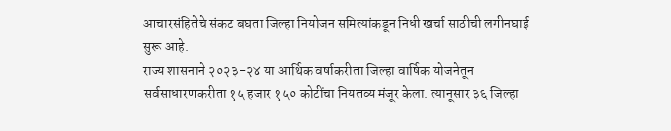आचारसंहितेचे संकट बघता जिल्हा नियोजन समित्यांकडून निधी खर्चा साठीची लगीनघाई सुरू आहे.
राज्य शासनाने २०२३-२४ या आर्थिक वर्षाकरीता जिल्हा वार्षिक योजनेतून सर्वसाधारणकरीता १५ हजार १५० कोटींचा नियतव्य मंजूर केला. त्यानूसार ३६ जिल्हा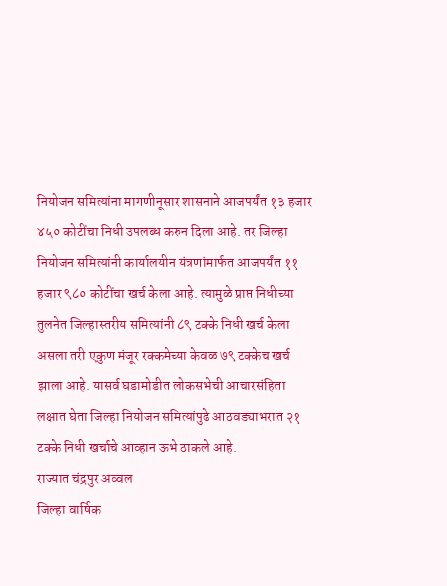नियोजन समित्यांना मागणीनूसार शासनाने आजपर्यंत १३ हजार ४५० कोटींचा निधी उपलब्ध करुन दिला आहे. तर जिल्हा नियोजन समित्यांनी कार्यालयीन यंत्रणांमार्फत आजपर्यंत ११ हजार ९८० कोटींचा खर्च केला आहे. त्यामुळे प्राप्त निधीच्या तुलनेत जिल्हास्तरीय समित्यांनी ८९ टक्के निधी खर्च केला असला तरी एकुण मंजूर रक्कमेच्या केवळ ७९ टक्केच खर्च झाला आहे. यासर्व घडामोडीत लोकसभेची आचारसंहिता लक्षात घेता जिल्हा नियोजन समित्यांपुढे आठवड्याभरात २१ टक्के निधी खर्चाचे आव्हान ऊभे ठाकले आहे.
राज्यात चंद्रपुर अव्वल
जिल्हा वार्षिक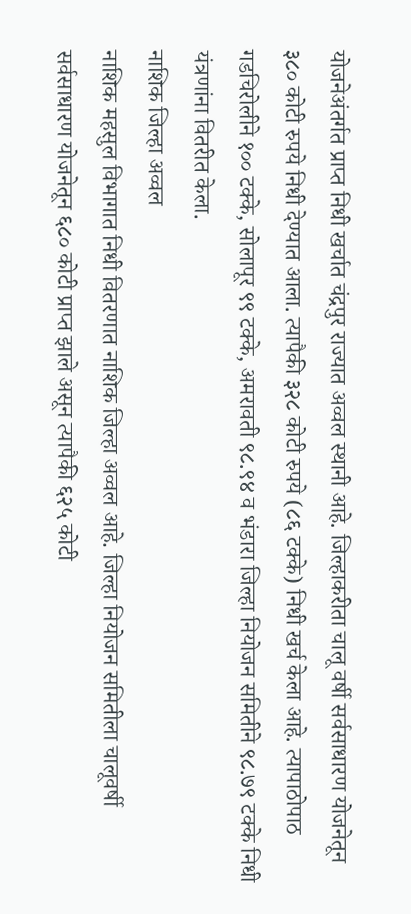योजनेअंतर्गत प्राप्त निधी खर्चात चंद्रपुर राज्यात अव्वल स्थानी आहे. जिल्हाकरीता चालू वर्षी सर्वसाधारण योजनेतून ३८० कोटी रुपये निधी देण्यात आला. त्यापैकी ३२८ कोटी रुपये (८६ टक्के) निधी खर्च केला आहे. त्यापाठोपाठ गडचिरोलीने १०० टक्के, सोलापूर ९९ टक्के, अमरावती ९८.९४ व भंडारा जिल्हा नियोजन समितीने ९८.७९ टक्के निधी यंत्रणांना वितरीत केला.
नाशिक जिल्हा अव्वल
नाशिक महसुल विभागात निधी वितरणात नाशिक जिल्हा अव्वल आहे. जिल्हा नियोजन समितीला चालूवर्षी सर्वसाधारण योजनेतून ६८० कोटी प्राप्त झाले असून त्यापैकी ६२५ कोटी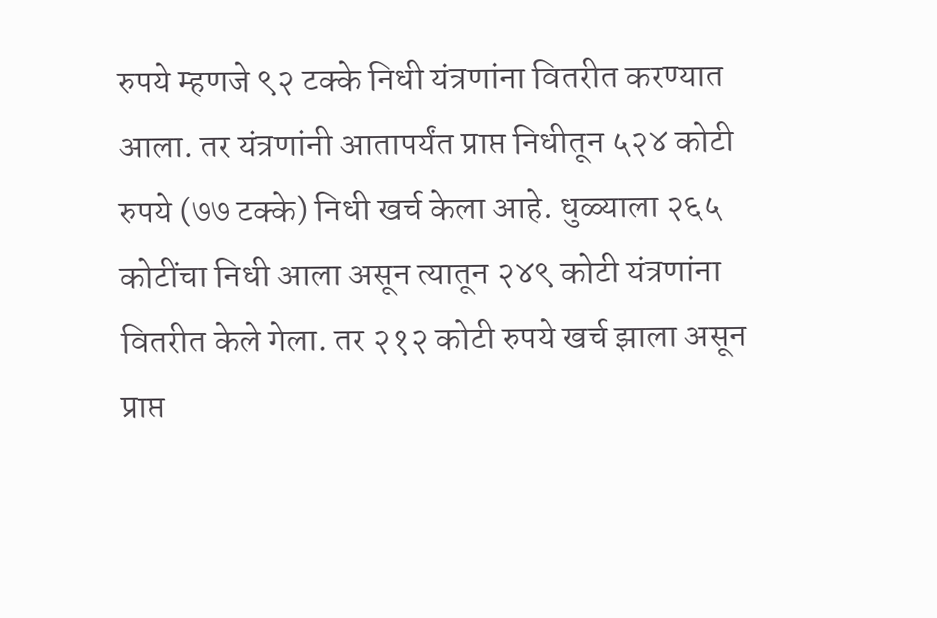रुपये म्हणजे ९२ टक्के निधी यंत्रणांना वितरीत करण्यात आला. तर यंत्रणांनी आतापर्यंत प्राप्त निधीतून ५२४ कोटी रुपये (७७ टक्के) निधी खर्च केला आहे. धुळ्याला २६५ कोटींचा निधी आला असून त्यातून २४९ कोटी यंत्रणांना वितरीत केले गेला. तर २१२ कोटी रुपये खर्च झाला असून प्राप्त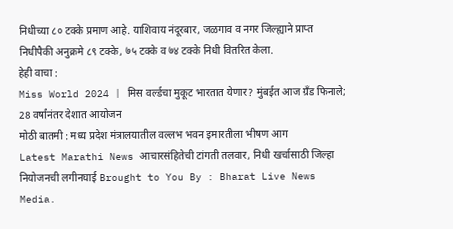निधीच्या ८० टक्के प्रमाण आहे. याशिवाय नंदूरबार, जळगाव व नगर जिल्ह्याने प्राप्त निधीपैकी अनुक्रमे ८९ टक्के, ७५ टक्के व ७४ टक्के निधी वितरित केला.
हेही वाचा :
Miss World 2024 | मिस वर्ल्डचा मुकूट भारतात येणार? मुंबईत आज ग्रँड फिनाले; 28 वर्षांनंतर देशात आयोजन
मोठी बातमी : मध्य प्रदेश मंत्रालयातील वल्लभ भवन इमारतीला भीषण आग
Latest Marathi News आचारसंहितेची टांगती तलवार, निधी खर्चासाठी जिल्हा नियोजनची लगीनघाई Brought to You By : Bharat Live News Media.